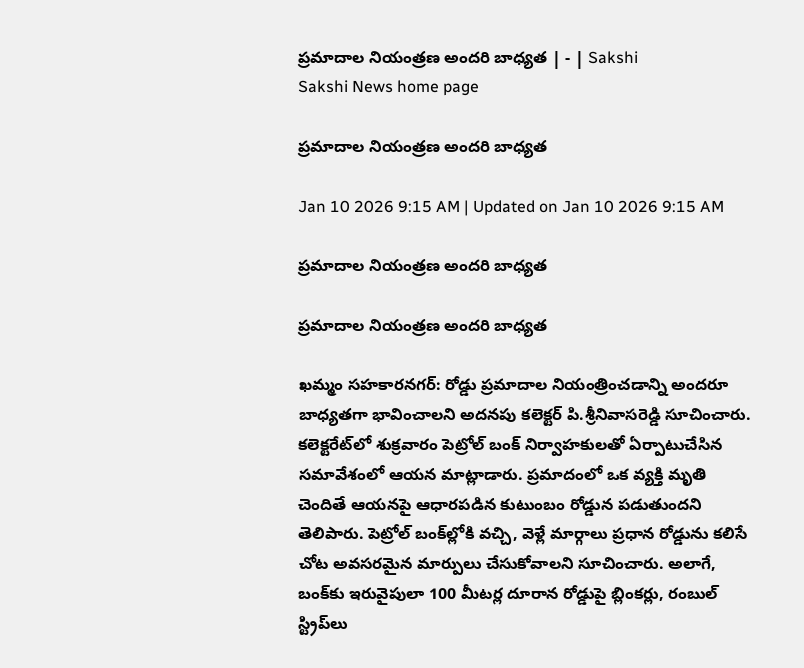ప్రమాదాల నియంత్రణ అందరి బాధ్యత | - | Sakshi
Sakshi News home page

ప్రమాదాల నియంత్రణ అందరి బాధ్యత

Jan 10 2026 9:15 AM | Updated on Jan 10 2026 9:15 AM

ప్రమాదాల నియంత్రణ అందరి బాధ్యత

ప్రమాదాల నియంత్రణ అందరి బాధ్యత

ఖమ్మం సహకారనగర్‌: రోడ్డు ప్రమాదాల నియంత్రించడాన్ని అందరూ బాధ్యతగా భావించాలని అదనపు కలెక్టర్‌ పి.శ్రీనివాసరెడ్డి సూచించారు. కలెక్టరేట్‌లో శుక్రవారం పెట్రోల్‌ బంక్‌ నిర్వాహకులతో ఏర్పాటుచేసిన సమావేశంలో ఆయన మాట్లాడారు. ప్రమాదంలో ఒక వ్యక్తి మృతి చెందితే ఆయనపై ఆధారపడిన కుటుంబం రోడ్డున పడుతుందని తెలిపారు. పెట్రోల్‌ బంక్‌ల్లోకి వచ్చి, వెళ్లే మార్గాలు ప్రధాన రోడ్డును కలిసే చోట అవసరమైన మార్పులు చేసుకోవాలని సూచించారు. అలాగే, బంక్‌కు ఇరువైపులా 100 మీటర్ల దూరాన రోడ్డుపై బ్లింకర్లు, రంబుల్‌ స్ట్రిప్‌లు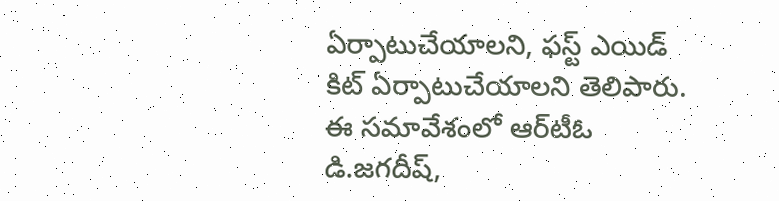ఏర్పాటుచేయాలని, ఫస్ట్‌ ఎయిడ్‌ కిట్‌ ఏర్పాటుచేయాలని తెలిపారు. ఈ సమావేశంలో ఆర్‌టీఓ డి.జగదీష్‌,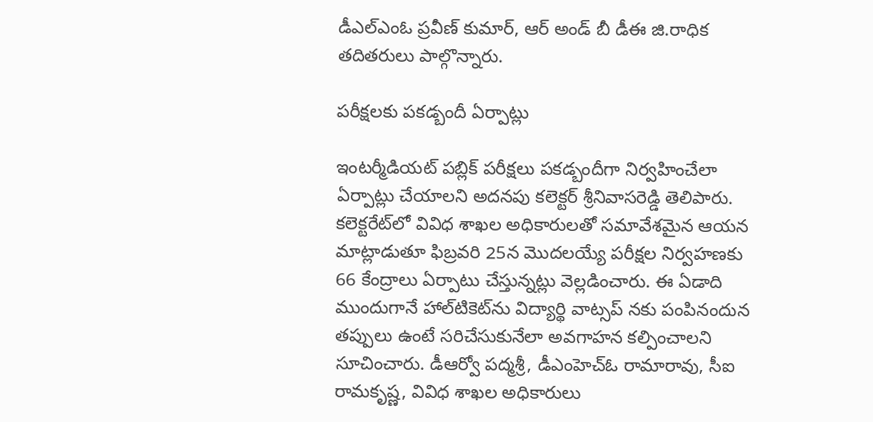డీఎల్‌ఎంఓ ప్రవీణ్‌ కుమార్‌, ఆర్‌ అండ్‌ బీ డీఈ జి.రాధిక తదితరులు పాల్గొన్నారు.

పరీక్షలకు పకడ్బందీ ఏర్పాట్లు

ఇంటర్మీడియట్‌ పబ్లిక్‌ పరీక్షలు పకడ్బందీగా నిర్వహించేలా ఏర్పాట్లు చేయాలని అదనపు కలెక్టర్‌ శ్రీనివాసరెడ్డి తెలిపారు. కలెక్టరేట్‌లో వివిధ శాఖల అధికారులతో సమావేశమైన ఆయన మాట్లాడుతూ ఫిబ్రవరి 25న మొదలయ్యే పరీక్షల నిర్వహణకు 66 కేంద్రాలు ఏర్పాటు చేస్తున్నట్లు వెల్లడించారు. ఈ ఏడాది ముందుగానే హాల్‌టికెట్‌ను విద్యార్థి వాట్సప్‌ నకు పంపినందున తప్పులు ఉంటే సరిచేసుకునేలా అవగాహన కల్పించాలని సూచించారు. డీఆర్వో పద్మశ్రీ, డీఎంహెచ్‌ఓ రామారావు, సీఐ రామకృష్ణ, వివిధ శాఖల అధికారులు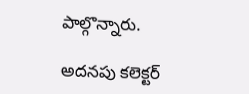పాల్గొన్నారు.

అదనపు కలెక్టర్‌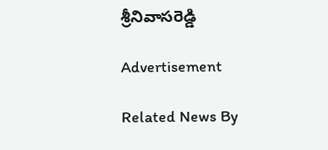శ్రీనివాసరెడ్డి

Advertisement

Related News By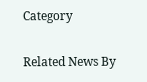Category

Related News By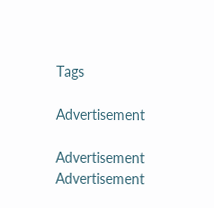Tags

Advertisement

Advertisement
Advertisement